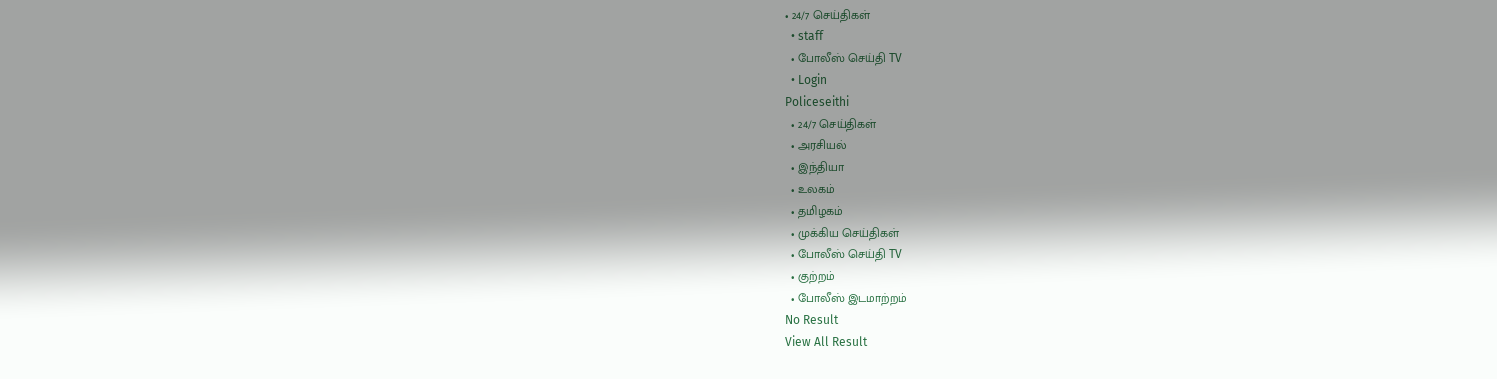• 24/7 செய்திகள்
  • staff
  • போலீஸ் செய்தி TV
  • Login
Policeseithi
  • 24/7 செய்திகள்
  • அரசியல்
  • இந்தியா
  • உலகம்
  • தமிழகம்
  • முக்கிய செய்திகள்
  • போலீஸ் செய்தி TV
  • குற்றம்
  • போலீஸ் இடமாற்றம்
No Result
View All Result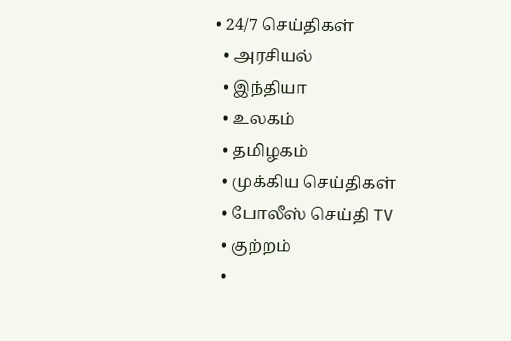• 24/7 செய்திகள்
  • அரசியல்
  • இந்தியா
  • உலகம்
  • தமிழகம்
  • முக்கிய செய்திகள்
  • போலீஸ் செய்தி TV
  • குற்றம்
  •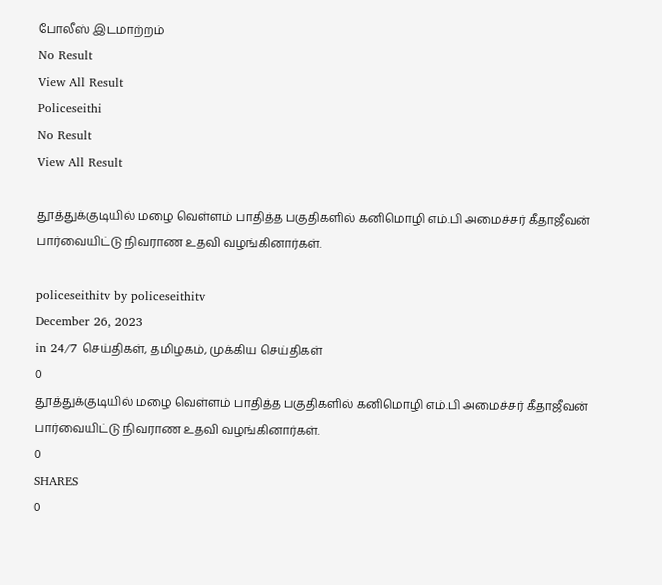போலீஸ் இடமாற்றம்
No Result
View All Result
Policeseithi
No Result
View All Result

தூத்துக்குடியில் மழை வெள்ளம் பாதித்த பகுதிகளில் கனிமொழி எம்.பி அமைச்சர் கீதாஜீவன் பார்வையிட்டு நிவராண உதவி வழங்கினார்கள்.

policeseithitv by policeseithitv
December 26, 2023
in 24/7 செய்திகள், தமிழகம், முக்கிய செய்திகள்
0
தூத்துக்குடியில் மழை வெள்ளம் பாதித்த பகுதிகளில் கனிமொழி எம்.பி அமைச்சர் கீதாஜீவன் பார்வையிட்டு நிவராண உதவி வழங்கினார்கள்.
0
SHARES
0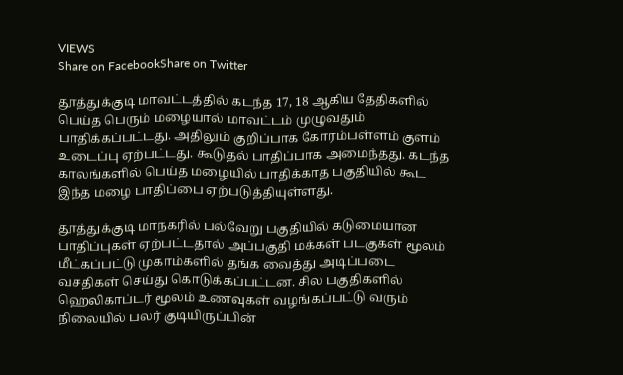VIEWS
Share on FacebookShare on Twitter

தூத்துக்குடி மாவட்டத்தில் கடந்த 17, 18 ஆகிய தேதிகளில் பெய்த பெரும் மழையால் மாவட்டம் முழுவதும் பாதிக்கப்பட்டது. அதிலும் குறிப்பாக கோரம்பள்ளம் குளம் உடைப்பு ஏற்பட்டது. கூடுதல் பாதிப்பாக அமைந்தது. கடந்த காலங்களில் பெய்த மழையில் பாதிக்காத பகுதியில் கூட இந்த மழை பாதிப்பை ஏற்படுத்தியுள்ளது.

தூத்துக்குடி மாநகரில் பல்வேறு பகுதியில் கடுமையான பாதிப்புகள் ஏற்பட்டதால் அப்பகுதி மக்கள் படகுகள் மூலம் மீட்கப்பட்டு முகாம்களில் தங்க வைத்து அடிப்படை வசதிகள் செய்து கொடுக்கப்பட்டன. சில பகுதிகளில் ஹெலிகாப்டர் மூலம் உணவுகள் வழங்கப்பட்டு வரும் நிலையில் பலர் குடியிருப்பின்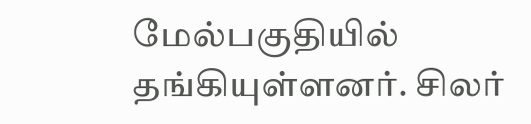மேல்பகுதியில் தங்கியுள்ளனர். சிலர்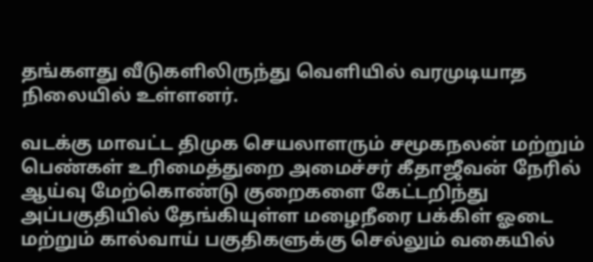தங்களது வீடுகளிலிருந்து வெளியில் வரமுடியாத நிலையில் உள்ளனர்.

வடக்கு மாவட்ட திமுக செயலாளரும் சமூகநலன் மற்றும் பெண்கள் உரிமைத்துறை அமைச்சர் கீதாஜீவன் நேரில் ஆய்வு மேற்கொண்டு குறைகளை கேட்டறிந்து அப்பகுதியில் தேங்கியுள்ள மழைநீரை பக்கிள் ஓடை மற்றும் கால்வாய் பகுதிகளுக்கு செல்லும் வகையில்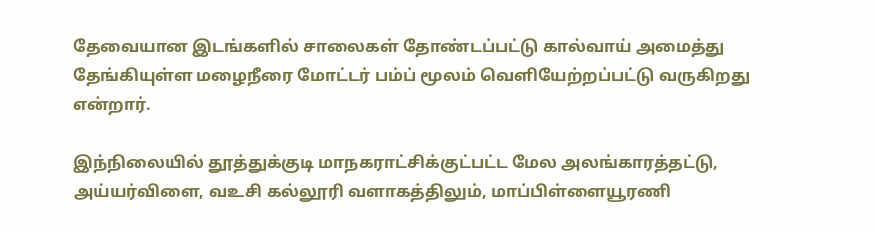தேவையான இடங்களில் சாலைகள் தோண்டப்பட்டு கால்வாய் அமைத்து தேங்கியுள்ள மழைநீரை மோட்டர் பம்ப் மூலம் வெளியேற்றப்பட்டு வருகிறது என்றார்.

இந்நிலையில் தூத்துக்குடி மாநகராட்சிக்குட்பட்ட மேல அலங்காரத்தட்டு, அய்யர்விளை, வஉசி கல்லூரி வளாகத்திலும், மாப்பிள்ளையூரணி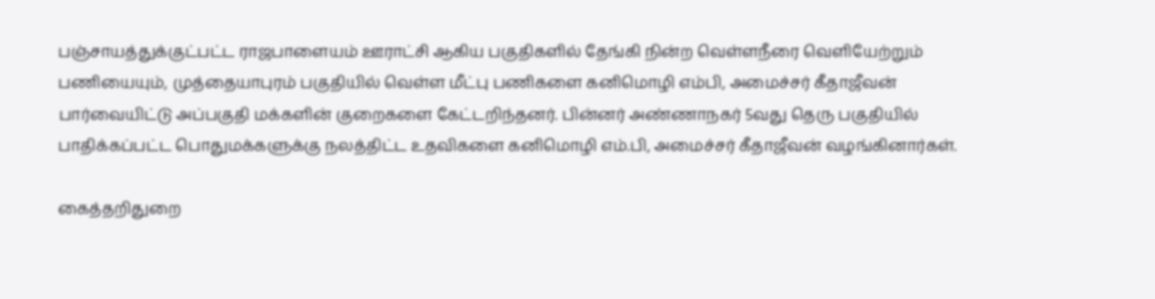பஞ்சாயத்துக்குட்பட்ட ராஜபாளையம் ஊராட்சி ஆகிய பகுதிகளில் தேங்கி நின்ற வெள்ளநீரை வெளியேற்றும் பணியையும், முத்தையாபுரம் பகுதியில் வெள்ள மீட்பு பணிகளை கனிமொழி எம்பி, அமைச்சர் கீதாஜீவன் பார்வையிட்டு அப்பகுதி மக்களின் குறைகளை கேட்டறிந்தனர். பின்னர் அண்ணாநகர் 5வது தெரு பகுதியில் பாதிக்கப்பட்ட பொதுமக்களுக்கு நலத்திட்ட உதவிகளை கனிமொழி எம்.பி, அமைச்சர் கீதாஜீவன் வழங்கினார்கள்.

கைத்தறிதுறை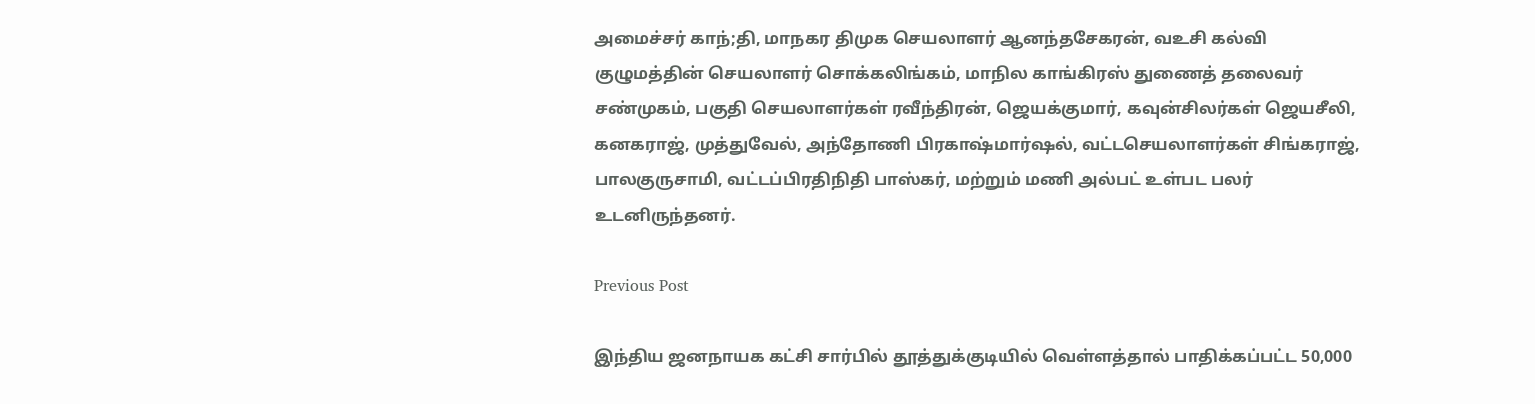அமைச்சர் காந்;தி, மாநகர திமுக செயலாளர் ஆனந்தசேகரன், வஉசி கல்வி குழுமத்தின் செயலாளர் சொக்கலிங்கம், மாநில காங்கிரஸ் துணைத் தலைவர் சண்முகம், பகுதி செயலாளர்கள் ரவீந்திரன், ஜெயக்குமார், கவுன்சிலர்கள் ஜெயசீலி, கனகராஜ், முத்துவேல், அந்தோணி பிரகாஷ்மார்ஷல், வட்டசெயலாளர்கள் சிங்கராஜ், பாலகுருசாமி, வட்டப்பிரதிநிதி பாஸ்கர், மற்றும் மணி அல்பட் உள்பட பலர் உடனிருந்தனர்.

Previous Post

இந்திய ஜனநாயக கட்சி சார்பில் தூத்துக்குடியில் வெள்ளத்தால் பாதிக்கப்பட்ட 50,000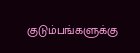குடும்பங்களுக்கு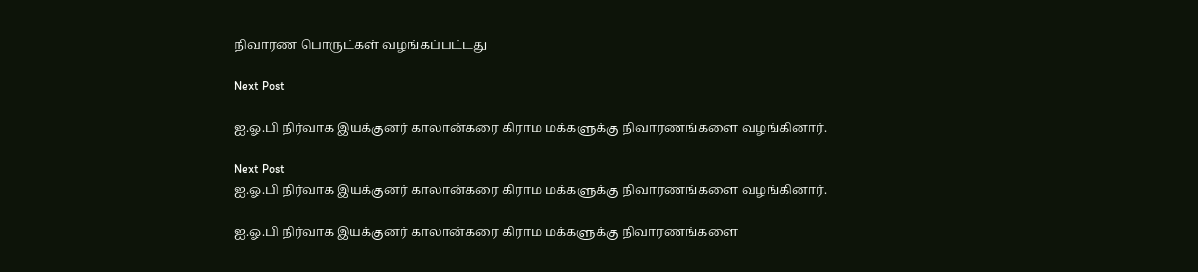நிவாரண பொருட்கள் வழங்கப்பட்டது

Next Post

ஐ.ஓ.பி நிர்வாக இயக்குனர் காலான்கரை கிராம மக்களுக்கு நிவாரணங்களை வழங்கினார்.

Next Post
ஐ.ஓ.பி நிர்வாக இயக்குனர் காலான்கரை கிராம மக்களுக்கு நிவாரணங்களை வழங்கினார்.

ஐ.ஓ.பி நிர்வாக இயக்குனர் காலான்கரை கிராம மக்களுக்கு நிவாரணங்களை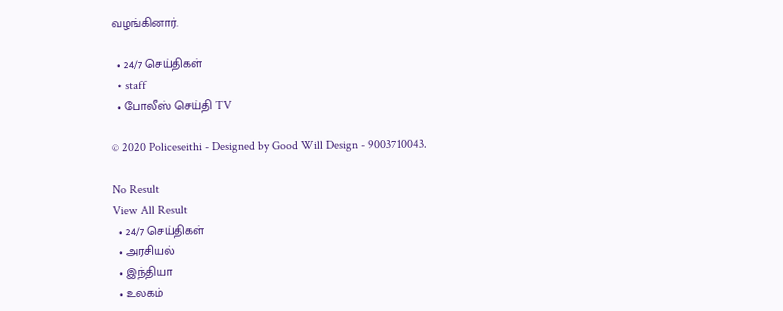வழங்கினார்.

  • 24/7 செய்திகள்
  • staff
  • போலீஸ் செய்தி TV

© 2020 Policeseithi - Designed by Good Will Design - 9003710043.

No Result
View All Result
  • 24/7 செய்திகள்
  • அரசியல்
  • இந்தியா
  • உலகம்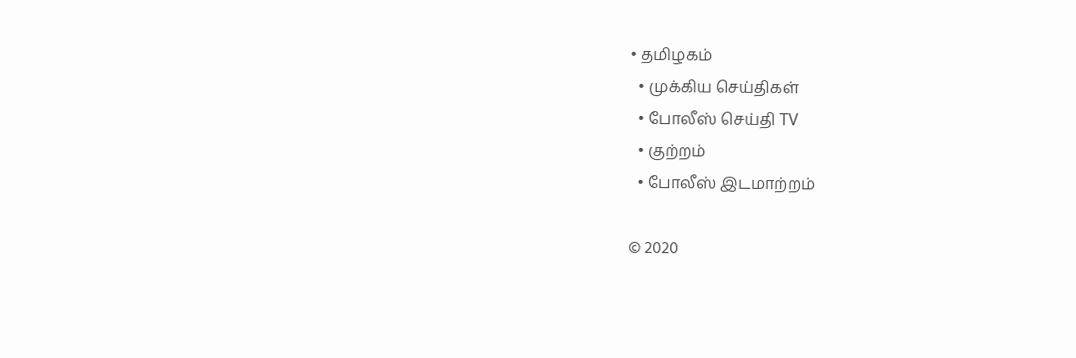• தமிழகம்
  • முக்கிய செய்திகள்
  • போலீஸ் செய்தி TV
  • குற்றம்
  • போலீஸ் இடமாற்றம்

© 2020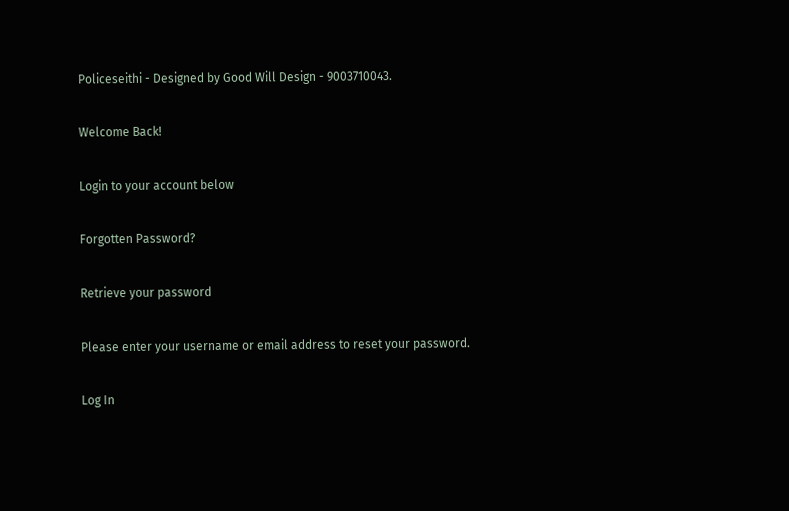Policeseithi - Designed by Good Will Design - 9003710043.

Welcome Back!

Login to your account below

Forgotten Password?

Retrieve your password

Please enter your username or email address to reset your password.

Log In